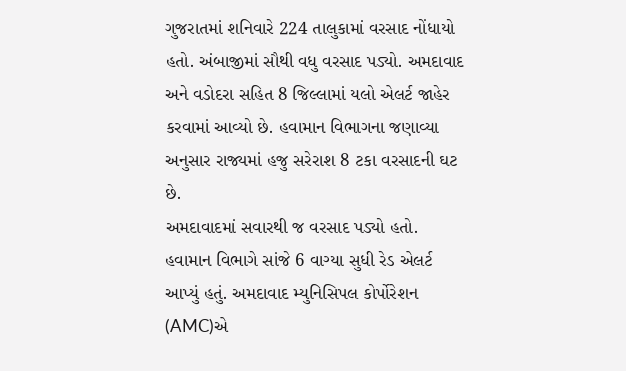ગુજરાતમાં શનિવારે 224 તાલુકામાં વરસાદ નોંધાયો હતો. અંબાજીમાં સૌથી વધુ વરસાદ પડ્યો. અમદાવાદ અને વડોદરા સહિત 8 જિલ્લામાં યલો એલર્ટ જાહેર કરવામાં આવ્યો છે. હવામાન વિભાગના જણાવ્યા અનુસાર રાજ્યમાં હજુ સરેરાશ 8 ટકા વરસાદની ઘટ છે.
અમદાવાદમાં સવારથી જ વરસાદ પડ્યો હતો. હવામાન વિભાગે સાંજે 6 વાગ્યા સુધી રેડ એલર્ટ આપ્યું હતું. અમદાવાદ મ્યુનિસિપલ કોર્પોરેશન (AMC)એ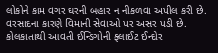લોકોને કામ વગર ઘરની બહાર ન નીકળવા અપીલ કરી છે.
વરસાદના કારણે વિમાની સેવાઓ પર અસર પડી છે. કોલકાતાથી આવતી ઈન્ડિગોની ફ્લાઈટ ઈન્દોર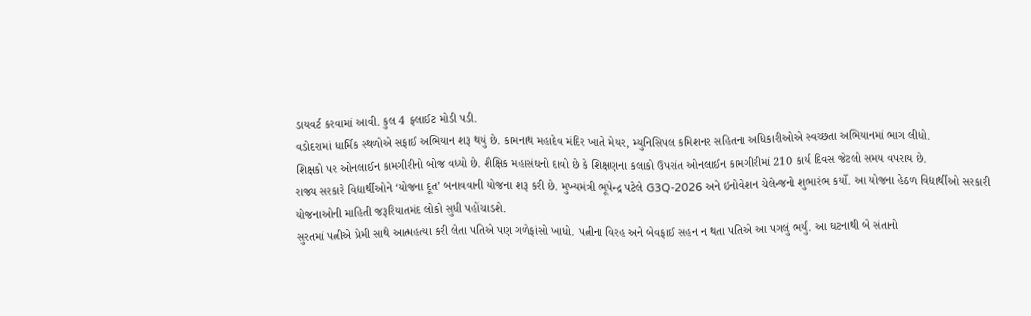ડાયવર્ટ કરવામાં આવી. કુલ 4 ફ્લાઈટ મોડી પડી.
વડોદરામાં ધાર્મિક સ્થળોએ સફાઈ અભિયાન શરૂ થયું છે. કામનાથ મહાદેવ મંદિર ખાતે મેયર, મ્યુનિસિપલ કમિશનર સહિતના અધિકારીઓએ સ્વચ્છતા અભિયાનમાં ભાગ લીધો.
શિક્ષકો પર ઓનલાઈન કામગીરીનો બોજ વધ્યો છે. શૈક્ષિક મહાસંઘનો દાવો છે કે શિક્ષણના કલાકો ઉપરાંત ઓનલાઈન કામગીરીમાં 210 કાર્ય દિવસ જેટલો સમય વપરાય છે.
રાજ્ય સરકારે વિદ્યાર્થીઓને ‘યોજના દૂત’ બનાવવાની યોજના શરૂ કરી છે. મુખ્યમંત્રી ભૂપેન્દ્ર પટેલે G3Q-2026 અને ઇનોવેશન ચેલેન્જનો શુભારંભ કર્યો. આ યોજના હેઠળ વિદ્યાર્થીઓ સરકારી યોજનાઓની માહિતી જરૂરિયાતમંદ લોકો સુધી પહોંચાડશે.
સુરતમાં પત્નીએ પ્રેમી સાથે આત્મહત્યા કરી લેતા પતિએ પણ ગળેફાંસો ખાધો. પત્નીના વિરહ અને બેવફાઈ સહન ન થતા પતિએ આ પગલું ભર્યું. આ ઘટનાથી બે સંતાનો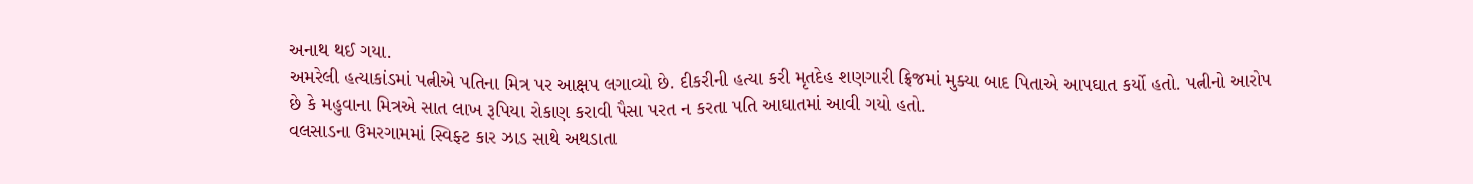અનાથ થઈ ગયા.
અમરેલી હત્યાકાંડમાં પત્નીએ પતિના મિત્ર પર આક્ષપ લગાવ્યો છે. દીકરીની હત્યા કરી મૃતદેહ શણગારી ફ્રિજમાં મુક્યા બાદ પિતાએ આપઘાત કર્યો હતો. પત્નીનો આરોપ છે કે મહુવાના મિત્રએ સાત લાખ રૂપિયા રોકાણ કરાવી પૈસા પરત ન કરતા પતિ આઘાતમાં આવી ગયો હતો.
વલસાડના ઉમરગામમાં સ્વિફ્ટ કાર ઝાડ સાથે અથડાતા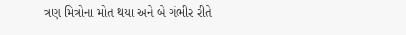ત્રણ મિત્રોના મોત થયા અને બે ગંભીર રીતે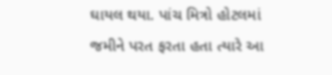ઘાયલ થયા. પાંચ મિત્રો હોટલમાં જમીને પરત ફરતા હતા ત્યારે આ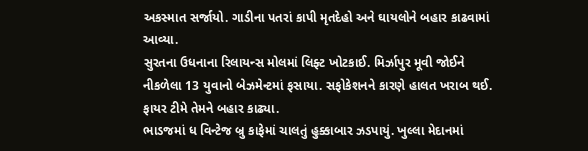અકસ્માત સર્જાયો. ગાડીના પતરાં કાપી મૃતદેહો અને ઘાયલોને બહાર કાઢવામાં આવ્યા.
સુરતના ઉધનાના રિલાયન્સ મોલમાં લિફ્ટ ખોટકાઈ. મિર્ઝાપુર મૂવી જોઈને નીકળેલા 13 યુવાનો બેઝમેન્ટમાં ફસાયા. સફોકેશનને કારણે હાલત ખરાબ થઈ. ફાયર ટીમે તેમને બહાર કાઢ્યા.
ભાડજમાં ધ વિન્ટેજ બ્રુ કાફેમાં ચાલતું હુક્કાબાર ઝડપાયું. ખુલ્લા મેદાનમાં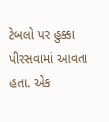ટેબલો પર હુક્કા પીરસવામાં આવતા હતા. એક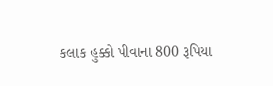કલાક હુક્કો પીવાના 800 રૂપિયા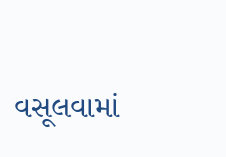વસૂલવામાં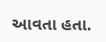આવતા હતા.